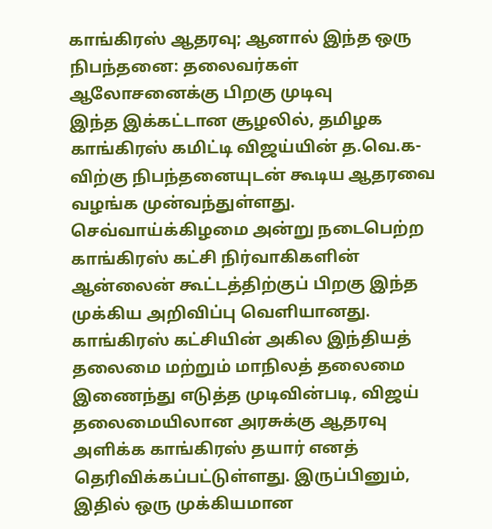காங்கிரஸ் ஆதரவு; ஆனால் இந்த ஒரு நிபந்தனை: தலைவர்கள் ஆலோசனைக்கு பிறகு முடிவு
இந்த இக்கட்டான சூழலில், தமிழக காங்கிரஸ் கமிட்டி விஜய்யின் த.வெ.க-விற்கு நிபந்தனையுடன் கூடிய ஆதரவை வழங்க முன்வந்துள்ளது. செவ்வாய்க்கிழமை அன்று நடைபெற்ற காங்கிரஸ் கட்சி நிர்வாகிகளின் ஆன்லைன் கூட்டத்திற்குப் பிறகு இந்த முக்கிய அறிவிப்பு வெளியானது. காங்கிரஸ் கட்சியின் அகில இந்தியத் தலைமை மற்றும் மாநிலத் தலைமை இணைந்து எடுத்த முடிவின்படி, விஜய் தலைமையிலான அரசுக்கு ஆதரவு அளிக்க காங்கிரஸ் தயார் எனத் தெரிவிக்கப்பட்டுள்ளது. இருப்பினும், இதில் ஒரு முக்கியமான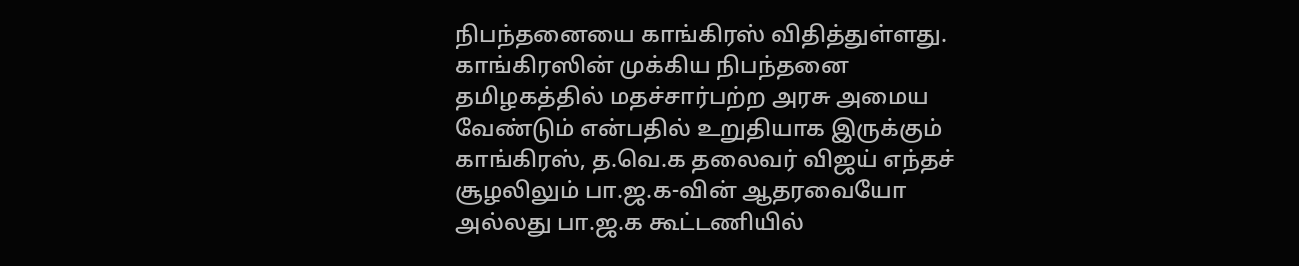நிபந்தனையை காங்கிரஸ் விதித்துள்ளது.
காங்கிரஸின் முக்கிய நிபந்தனை
தமிழகத்தில் மதச்சார்பற்ற அரசு அமைய வேண்டும் என்பதில் உறுதியாக இருக்கும் காங்கிரஸ், த.வெ.க தலைவர் விஜய் எந்தச் சூழலிலும் பா.ஜ.க-வின் ஆதரவையோ அல்லது பா.ஜ.க கூட்டணியில்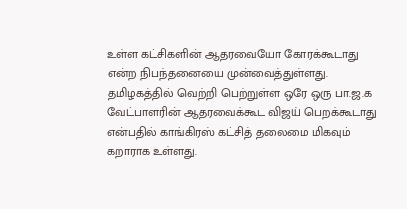உள்ள கட்சிகளின் ஆதரவையோ கோரக்கூடாது என்ற நிபந்தனையை முன்வைத்துள்ளது. தமிழகத்தில் வெற்றி பெற்றுள்ள ஒரே ஒரு பா.ஜ.க வேட்பாளரின் ஆதரவைக்கூட விஜய் பெறக்கூடாது என்பதில் காங்கிரஸ் கட்சித் தலைமை மிகவும் கறாராக உள்ளது.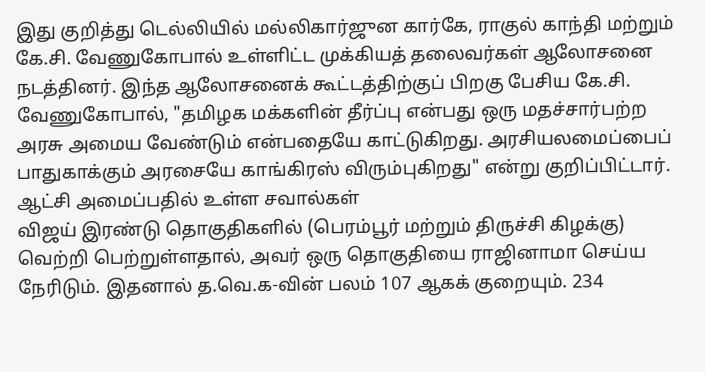இது குறித்து டெல்லியில் மல்லிகார்ஜுன கார்கே, ராகுல் காந்தி மற்றும் கே.சி. வேணுகோபால் உள்ளிட்ட முக்கியத் தலைவர்கள் ஆலோசனை நடத்தினர். இந்த ஆலோசனைக் கூட்டத்திற்குப் பிறகு பேசிய கே.சி. வேணுகோபால், "தமிழக மக்களின் தீர்ப்பு என்பது ஒரு மதச்சார்பற்ற அரசு அமைய வேண்டும் என்பதையே காட்டுகிறது. அரசியலமைப்பைப் பாதுகாக்கும் அரசையே காங்கிரஸ் விரும்புகிறது" என்று குறிப்பிட்டார்.
ஆட்சி அமைப்பதில் உள்ள சவால்கள்
விஜய் இரண்டு தொகுதிகளில் (பெரம்பூர் மற்றும் திருச்சி கிழக்கு) வெற்றி பெற்றுள்ளதால், அவர் ஒரு தொகுதியை ராஜினாமா செய்ய நேரிடும். இதனால் த.வெ.க-வின் பலம் 107 ஆகக் குறையும். 234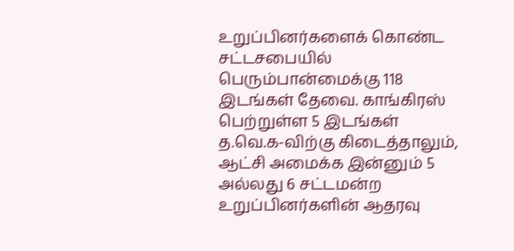உறுப்பினர்களைக் கொண்ட சட்டசபையில் பெரும்பான்மைக்கு 118 இடங்கள் தேவை. காங்கிரஸ் பெற்றுள்ள 5 இடங்கள் த.வெ.க-விற்கு கிடைத்தாலும், ஆட்சி அமைக்க இன்னும் 5 அல்லது 6 சட்டமன்ற உறுப்பினர்களின் ஆதரவு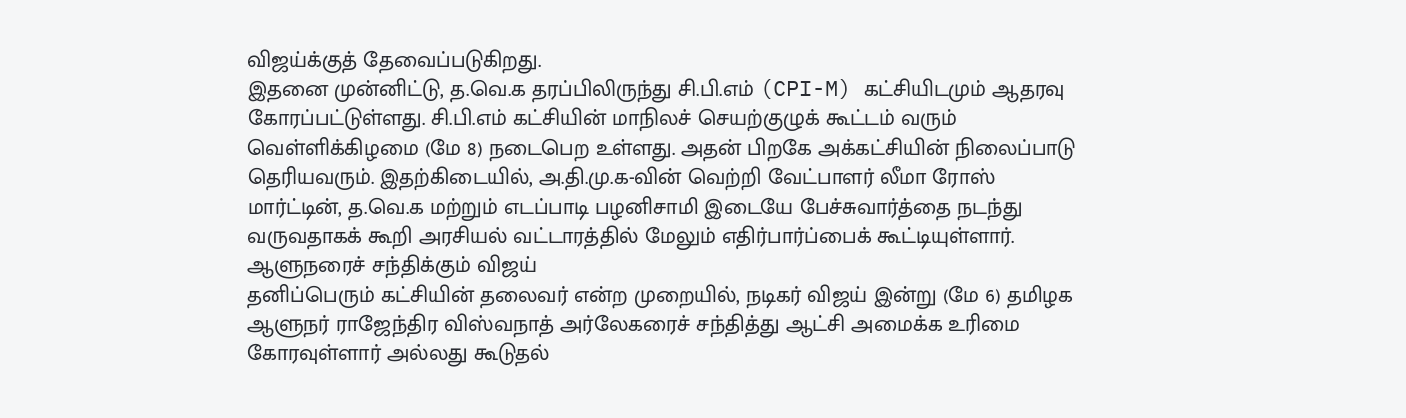விஜய்க்குத் தேவைப்படுகிறது.
இதனை முன்னிட்டு, த.வெ.க தரப்பிலிருந்து சி.பி.எம் (CPI-M) கட்சியிடமும் ஆதரவு கோரப்பட்டுள்ளது. சி.பி.எம் கட்சியின் மாநிலச் செயற்குழுக் கூட்டம் வரும் வெள்ளிக்கிழமை (மே 8) நடைபெற உள்ளது. அதன் பிறகே அக்கட்சியின் நிலைப்பாடு தெரியவரும். இதற்கிடையில், அ.தி.மு.க-வின் வெற்றி வேட்பாளர் லீமா ரோஸ் மார்ட்டின், த.வெ.க மற்றும் எடப்பாடி பழனிசாமி இடையே பேச்சுவார்த்தை நடந்து வருவதாகக் கூறி அரசியல் வட்டாரத்தில் மேலும் எதிர்பார்ப்பைக் கூட்டியுள்ளார்.
ஆளுநரைச் சந்திக்கும் விஜய்
தனிப்பெரும் கட்சியின் தலைவர் என்ற முறையில், நடிகர் விஜய் இன்று (மே 6) தமிழக ஆளுநர் ராஜேந்திர விஸ்வநாத் அர்லேகரைச் சந்தித்து ஆட்சி அமைக்க உரிமை கோரவுள்ளார் அல்லது கூடுதல்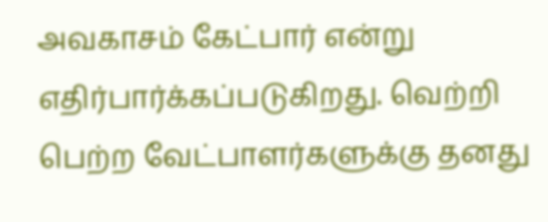அவகாசம் கேட்பார் என்று எதிர்பார்க்கப்படுகிறது. வெற்றி பெற்ற வேட்பாளர்களுக்கு தனது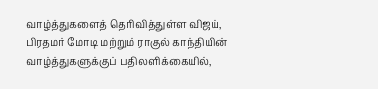வாழ்த்துகளைத் தெரிவித்துள்ள விஜய், பிரதமர் மோடி மற்றும் ராகுல் காந்தியின் வாழ்த்துகளுக்குப் பதிலளிக்கையில்,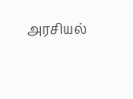அரசியல்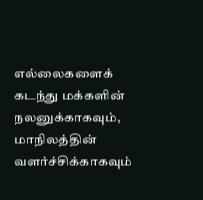எல்லைகளைக் கடந்து மக்களின் நலனுக்காகவும், மாநிலத்தின் வளர்ச்சிக்காகவும்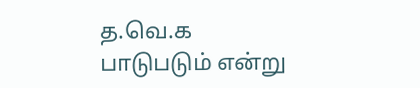த.வெ.க பாடுபடும் என்று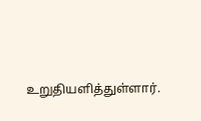உறுதியளித்துள்ளார்.